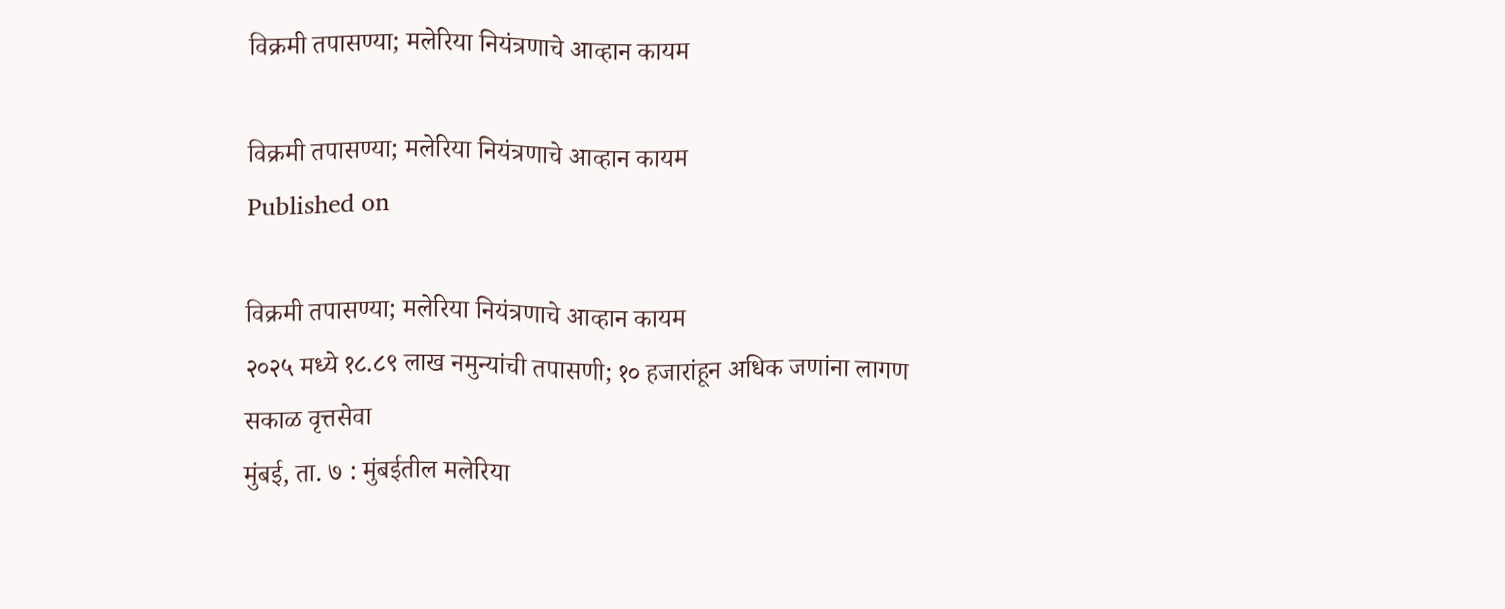विक्रमी तपासण्या; मलेरिया नियंत्रणाचे आव्हान कायम

विक्रमी तपासण्या; मलेरिया नियंत्रणाचे आव्हान कायम
Published on

विक्रमी तपासण्या; मलेरिया नियंत्रणाचे आव्हान कायम
२०२५ मध्ये १८.८९ लाख नमुन्यांची तपासणी; १० हजारांहून अधिक जणांना लागण
सकाळ वृत्तसेवा
मुंबई, ता. ७ : मुंबईतील मलेरिया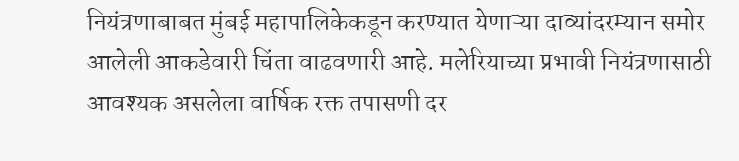नियंत्रणाबाबत मुंबई महापालिकेकडून करण्यात येणाऱ्या दाव्यांदरम्यान समोर आलेली आकडेवारी चिंता वाढवणारी आहे. मलेरियाच्या प्रभावी नियंत्रणासाठी आवश्यक असलेला वार्षिक रक्त तपासणी दर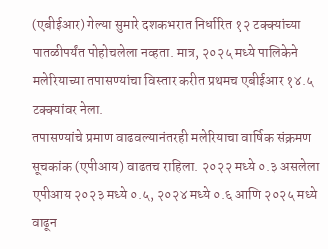(एबीईआर) गेल्या सुमारे दशकभरात निर्धारित १२ टक्क्यांच्या पातळीपर्यंत पोहोचलेला नव्हता. मात्र, २०२५ मध्ये पालिकेने मलेरियाच्या तपासण्यांचा विस्तार करीत प्रथमच एबीईआर १४.५ टक्क्यांवर नेला.
तपासण्यांचे प्रमाण वाढवल्यानंतरही मलेरियाचा वार्षिक संक्रमण सूचकांक (एपीआय) वाढतच राहिला. २०२२ मध्ये ०.३ असलेला एपीआय २०२३ मध्ये ०.५, २०२४ मध्ये ०.६ आणि २०२५ मध्ये वाढून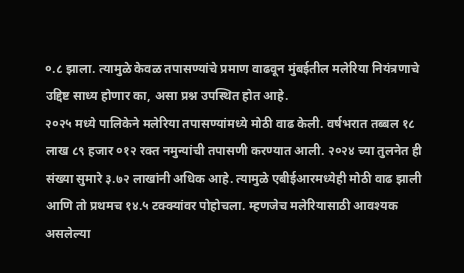०.८ झाला. त्यामुळे केवळ तपासण्यांचे प्रमाण वाढवून मुंबईतील मलेरिया नियंत्रणाचे उद्दिष्ट साध्य होणार का, असा प्रश्न उपस्थित होत आहे.
२०२५ मध्ये पालिकेने मलेरिया तपासण्यांमध्ये मोठी वाढ केली. वर्षभरात तब्बल १८ लाख ८९ हजार ०१२ रक्त नमुन्यांची तपासणी करण्यात आली. २०२४ च्या तुलनेत ही संख्या सुमारे ३.७२ लाखांनी अधिक आहे. त्यामुळे एबीईआरमध्येही मोठी वाढ झाली आणि तो प्रथमच १४.५ टक्क्यांवर पोहोचला. म्हणजेच मलेरियासाठी आवश्यक असलेल्या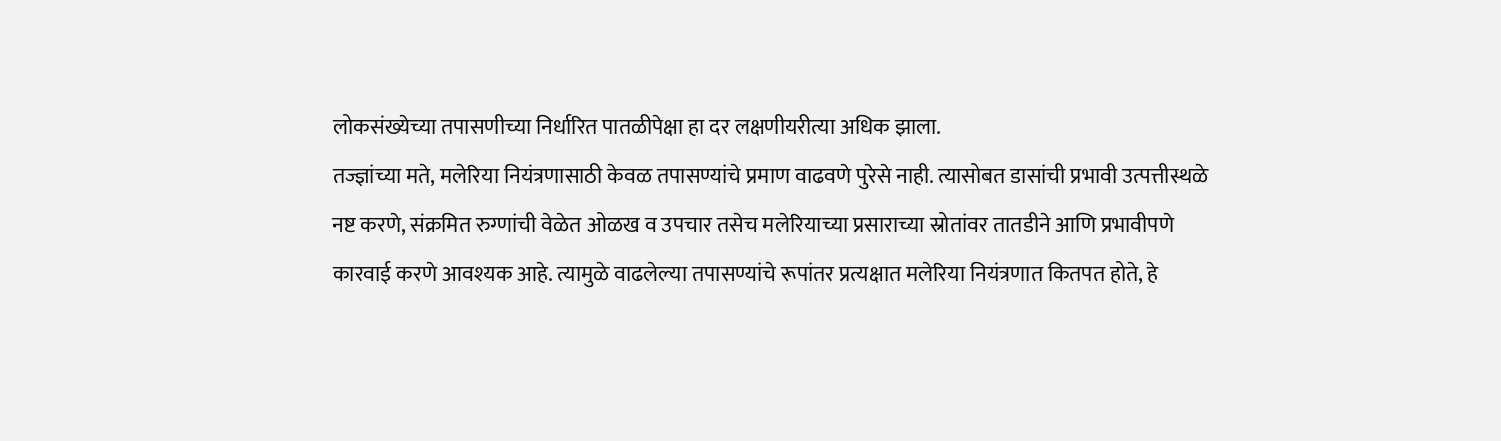लोकसंख्येच्या तपासणीच्या निर्धारित पातळीपेक्षा हा दर लक्षणीयरीत्या अधिक झाला.
तज्ज्ञांच्या मते, मलेरिया नियंत्रणासाठी केवळ तपासण्यांचे प्रमाण वाढवणे पुरेसे नाही. त्यासोबत डासांची प्रभावी उत्पत्तीस्थळे नष्ट करणे, संक्रमित रुग्णांची वेळेत ओळख व उपचार तसेच मलेरियाच्या प्रसाराच्या स्रोतांवर तातडीने आणि प्रभावीपणे कारवाई करणे आवश्यक आहे. त्यामुळे वाढलेल्या तपासण्यांचे रूपांतर प्रत्यक्षात मलेरिया नियंत्रणात कितपत होते, हे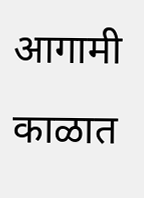आगामी काळात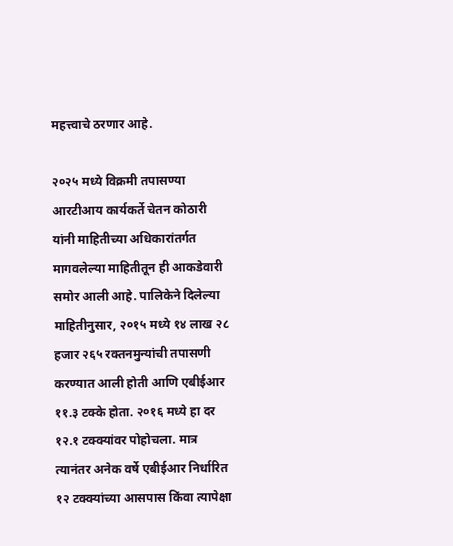महत्त्वाचे ठरणार आहे.

२०२५ मध्ये विक्रमी तपासण्या
आरटीआय कार्यकर्ते चेतन कोठारी यांनी माहितीच्या अधिकारांतर्गत मागवलेल्या माहितीतून ही आकडेवारी समोर आली आहे. पालिकेने दिलेल्या माहितीनुसार, २०१५ मध्ये १४ लाख २८ हजार २६५ रक्तनमुन्यांची तपासणी करण्यात आली होती आणि एबीईआर ११.३ टक्के होता. २०१६ मध्ये हा दर १२.१ टक्क्यांवर पोहोचला. मात्र त्यानंतर अनेक वर्षे एबीईआर निर्धारित १२ टक्क्यांच्या आसपास किंवा त्यापेक्षा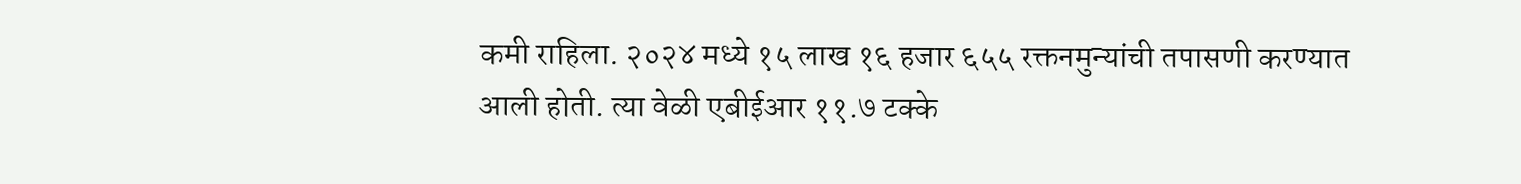कमी राहिला. २०२४ मध्ये १५ लाख १६ हजार ६५५ रक्तनमुन्यांची तपासणी करण्यात आली होती. त्या वेळी एबीईआर ११.७ टक्के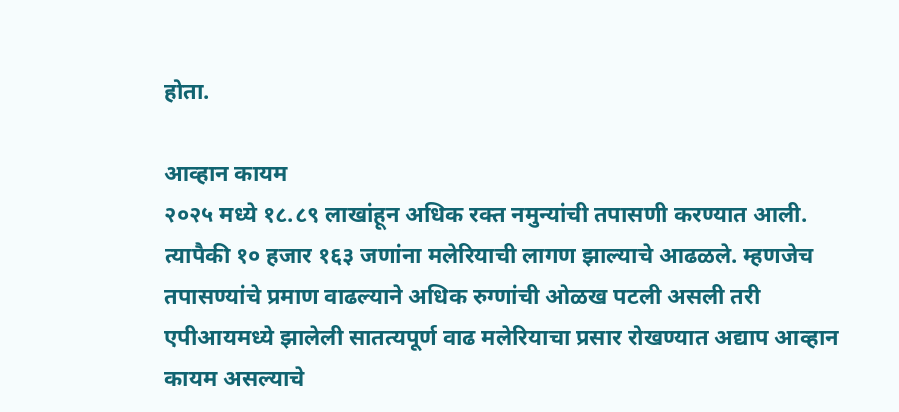होता.

आव्हान कायम
२०२५ मध्ये १८.८९ लाखांहून अधिक रक्त नमुन्यांची तपासणी करण्यात आली. त्यापैकी १० हजार १६३ जणांना मलेरियाची लागण झाल्याचे आढळले. म्हणजेच तपासण्यांचे प्रमाण वाढल्याने अधिक रुग्णांची ओळख पटली असली तरी एपीआयमध्ये झालेली सातत्यपूर्ण वाढ मलेरियाचा प्रसार रोखण्यात अद्याप आव्हान कायम असल्याचे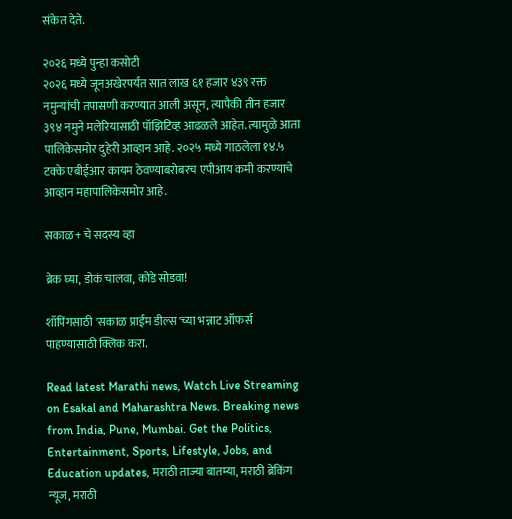संकेत देते.

२०२६ मध्ये पुन्हा कसोटी
२०२६ मध्ये जूनअखेरपर्यंत सात लाख ६१ हजार ४३९ रक्त नमुन्यांची तपासणी करण्यात आली असून, त्यापैकी तीन हजार ३९४ नमुने मलेरियासाठी पॉझिटिव्ह आढळले आहेत. त्यामुळे आता पालिकेसमोर दुहेरी आव्हान आहे. २०२५ मध्ये गाठलेला १४.५ टक्के एबीईआर कायम ठेवण्याबरोबरच एपीआय कमी करण्याचे आव्हान महापालिकेसमोर आहे.

सकाळ+ चे सदस्य व्हा

ब्रेक घ्या, डोकं चालवा, कोडे सोडवा!

शॉपिंगसाठी 'सकाळ प्राईम डील्स'च्या भन्नाट ऑफर्स पाहण्यासाठी क्लिक करा.

Read latest Marathi news, Watch Live Streaming on Esakal and Maharashtra News. Breaking news from India, Pune, Mumbai. Get the Politics, Entertainment, Sports, Lifestyle, Jobs, and Education updates, मराठी ताज्या बातम्या, मराठी ब्रेकिंग न्यूज, मराठी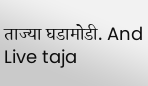ताज्या घडामोडी. And Live taja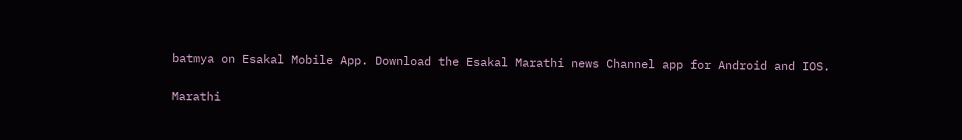batmya on Esakal Mobile App. Download the Esakal Marathi news Channel app for Android and IOS.

Marathi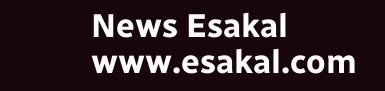News Esakal
www.esakal.com